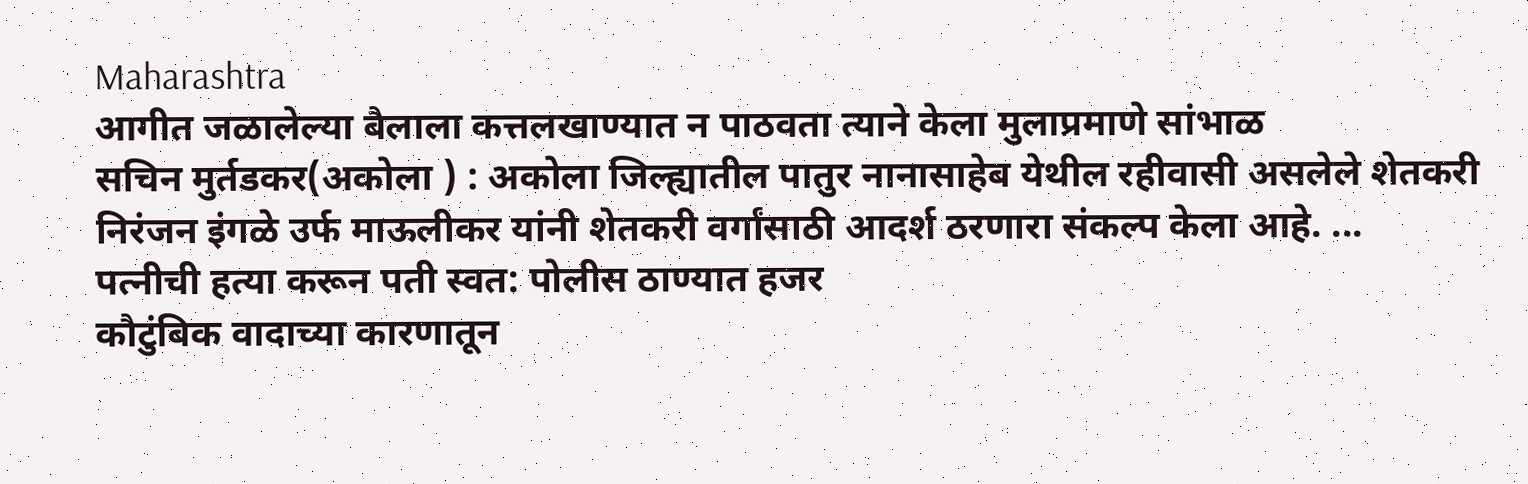Maharashtra
आगीत जळालेल्या बैलाला कत्तलखाण्यात न पाठवता त्याने केला मुलाप्रमाणे सांभाळ
सचिन मुर्तडकर(अकोला ) : अकोला जिल्ह्यातील पातुर नानासाहेब येथील रहीवासी असलेले शेतकरी निरंजन इंगळे उर्फ माऊलीकर यांनी शेतकरी वर्गांसाठी आदर्श ठरणारा संकल्प केला आहे. ...
पत्नीची हत्या करून पती स्वत: पोलीस ठाण्यात हजर
कौटुंबिक वादाच्या कारणातून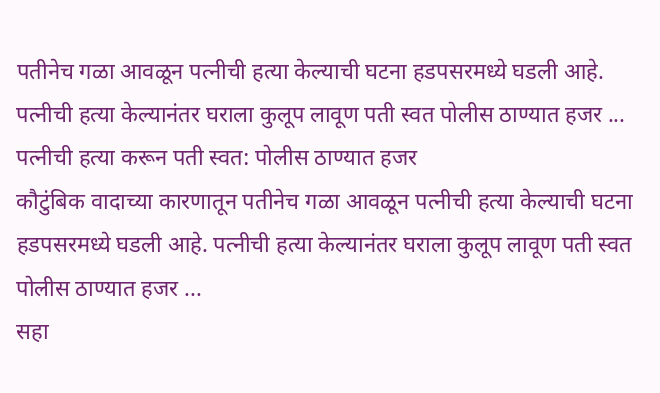पतीनेच गळा आवळून पत्नीची हत्या केल्याची घटना हडपसरमध्ये घडली आहे. पत्नीची हत्या केल्यानंतर घराला कुलूप लावूण पती स्वत पोलीस ठाण्यात हजर ...
पत्नीची हत्या करून पती स्वत: पोलीस ठाण्यात हजर
कौटुंबिक वादाच्या कारणातून पतीनेच गळा आवळून पत्नीची हत्या केल्याची घटना हडपसरमध्ये घडली आहे. पत्नीची हत्या केल्यानंतर घराला कुलूप लावूण पती स्वत पोलीस ठाण्यात हजर ...
सहा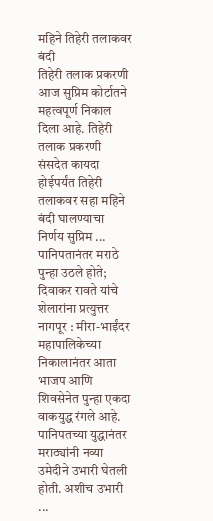महिने तिहेरी तलाकवर बंदी
तिहेरी तलाक प्रकरणी आज सुप्रिम कोर्टातने महत्वपूर्ण निकाल दिला आहे. तिहेरी तलाक प्रकरणी संसदेत कायदा होईपर्यंत तिहेरी तलाकवर सहा महिने बंदी घालण्याचा निर्णय सुप्रिम ...
पानिपतानंतर मराठे पुन्हा उठले होते; दिवाकर रावते यांचे शेलारांना प्रत्युत्तर
नागपूर : मीरा-भाईंदर महापालिकेच्या निकालानंतर आता भाजप आणि शिवसेनेत पुन्हा एकदा वाकयुद्ध रंगले आहे. पानिपतच्या युद्धानंतर मराठ्यांनी नव्या उमेदीने उभारी घेतली होती. अशीच उभारी ...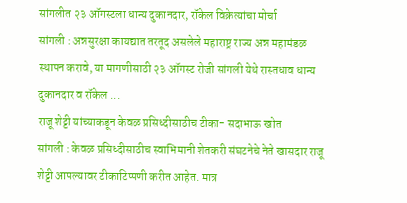सांगलीत २३ ऑगस्टला धान्य दुकानदार, रॉकेल विक्रेत्यांचा मोर्चा
सांगली : अन्नसुरक्षा कायद्यात तरतूद असलेले महाराष्ट्र राज्य अन्न महामंडळ स्थापन करावे, या मागणीसाठी २३ ऑगस्ट रोजी सांगली येथे रास्तधाव धान्य दुकानदार व रॉकेल ...
राजू शेट्टी यांच्याकडून केवळ प्रसिध्दीसाठीच टीका- सदाभाऊ खोत
सांगली : केवळ प्रसिध्दीसाठीच स्वाभिमानी शेतकरी संघटनेचे नेते खासदार राजू शेट्टी आपल्यावर टीकाटिप्पणी करीत आहेत. मात्र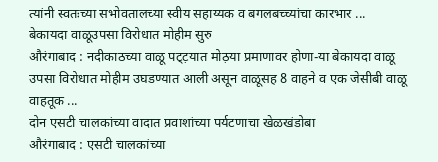त्यांनी स्वतःच्या सभोवतालच्या स्वीय सहाय्यक व बगलबच्च्यांचा कारभार ...
बेकायदा वाळूउपसा विरोधात मोहीम सुरु
औरंगाबाद : नदीकाठच्या वाळू पट्ट़यात मोठ़या प्रमाणावर होणा-या बेकायदा वाळू उपसा विरोधात मोहीम उघडण्यात आली असून वाळूसह 8 वाहने व एक जेसीबी वाळू वाहतूक ...
दोन एसटी चालकांच्या वादात प्रवाशांच्या पर्यटणाचा खेळखंडोबा
औरंगाबाद : एसटी चालकांच्या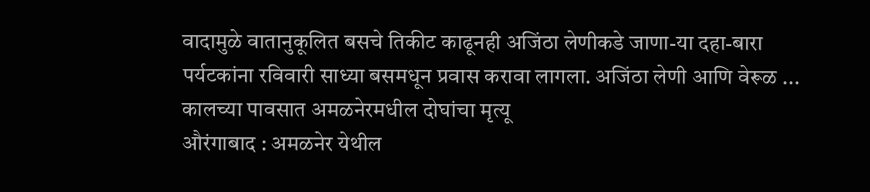वादामुळे वातानुकूलित बसचे तिकीट काढूनही अजिंठा लेणीकडे जाणा-या दहा-बारा पर्यटकांना रविवारी साध्या बसमधून प्रवास करावा लागला. अजिंठा लेणी आणि वेरूळ ...
कालच्या पावसात अमळनेरमधील दोघांचा मृत्यू
औरंगाबाद : अमळनेर येथील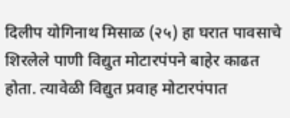दिलीप योगिनाथ मिसाळ (२५) हा घरात पावसाचे शिरलेले पाणी विद्युत मोटारपंपने बाहेर काढत होता. त्यावेळी विद्युत प्रवाह मोटारपंपात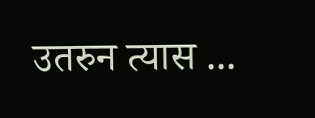उतरुन त्यास ...